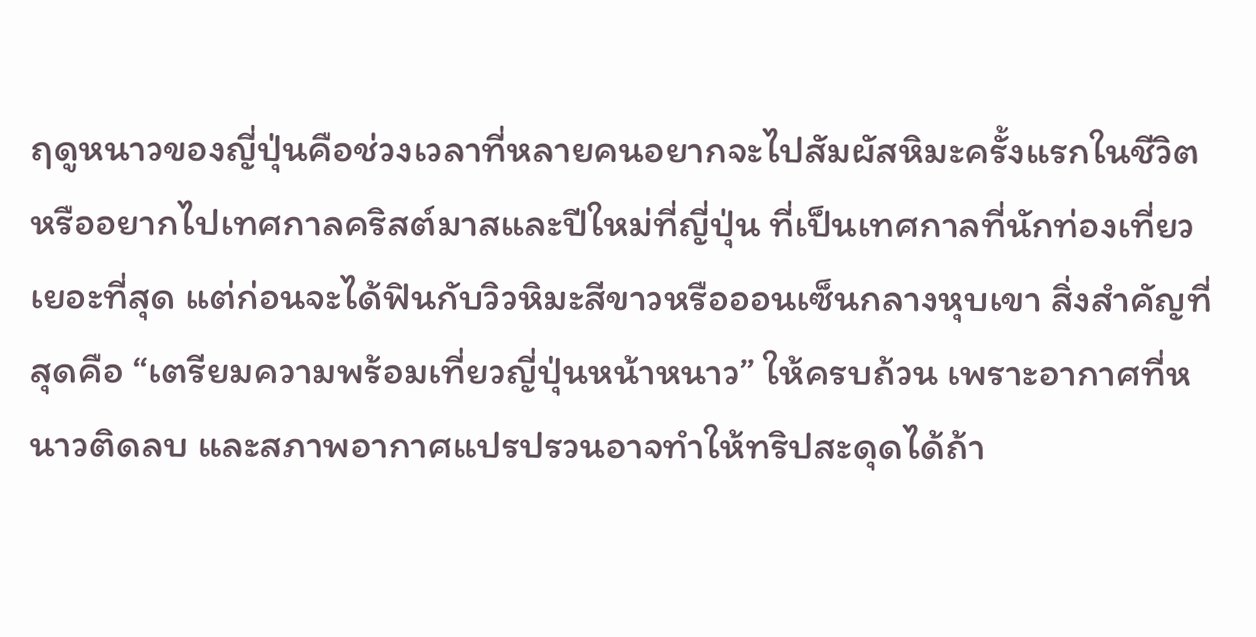ฤดูหนาวของญี่ปุ่นคือช่วงเวลาที่หลายคนอยากจะไปสัมผัสหิมะครั้งแรกในชีวิต หรืออยากไปเทศกาลคริสต์มาสและปีใหม่ที่ญี่ปุ่น ที่เป็นเทศกาลที่นักท่องเที่ยวเยอะที่สุด แต่ก่อนจะได้ฟินกับวิวหิมะสีขาวหรือออนเซ็นกลางหุบเขา สิ่งสำคัญที่สุดคือ “เตรียมความพร้อมเที่ยวญี่ปุ่นหน้าหนาว” ให้ครบถ้วน เพราะอากาศที่หนาวติดลบ และสภาพอากาศแปรปรวนอาจทำให้ทริปสะดุดได้ถ้า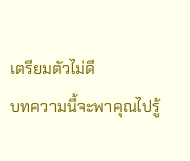เตรียมตัวไม่ดี
บทความนี้จะพาคุณไปรู้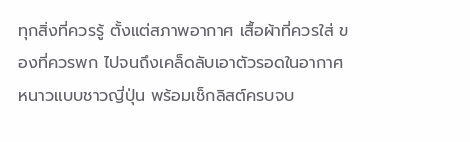ทุกสิ่งที่ควรรู้ ตั้งแต่สภาพอากาศ เสื้อผ้าที่ควรใส่ ของที่ควรพก ไปจนถึงเคล็ดลับเอาตัวรอดในอากาศหนาวแบบชาวญี่ปุ่น พร้อมเช็กลิสต์ครบจบ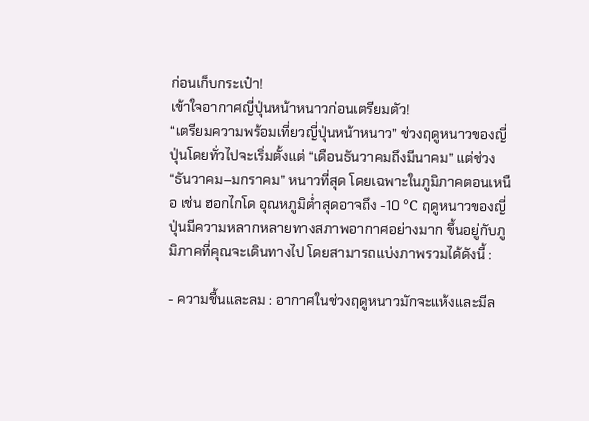ก่อนเก็บกระเป๋า!
เข้าใจอากาศญี่ปุ่นหน้าหนาวก่อนเตรียมตัว!
“เตรียมความพร้อมเที่ยวญี่ปุ่นหน้าหนาว” ช่วงฤดูหนาวของญี่ปุ่นโดยทั่วไปจะเริ่มตั้งแต่ “เดือนธันวาคมถึงมีนาคม” แต่ช่วง “ธันวาคม–มกราคม” หนาวที่สุด โดยเฉพาะในภูมิภาคตอนเหนือ เช่น ฮอกไกโด อุณหภูมิต่ำสุดอาจถึง -10 °C ฤดูหนาวของญี่ปุ่นมีความหลากหลายทางสภาพอากาศอย่างมาก ขึ้นอยู่กับภูมิภาคที่คุณจะเดินทางไป โดยสามารถแบ่งภาพรวมได้ดังนี้ :

- ความชื้นและลม : อากาศในช่วงฤดูหนาวมักจะแห้งและมีล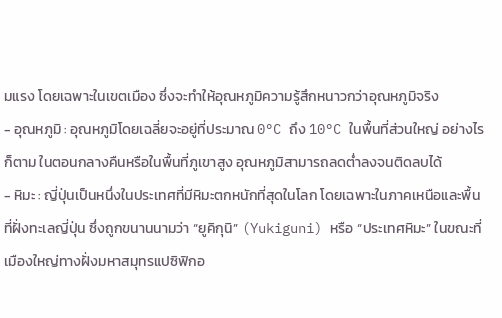มแรง โดยเฉพาะในเขตเมือง ซึ่งจะทำให้อุณหภูมิความรู้สึกหนาวกว่าอุณหภูมิจริง
- อุณหภูมิ : อุณหภูมิโดยเฉลี่ยจะอยู่ที่ประมาณ 0°C ถึง 10°C ในพื้นที่ส่วนใหญ่ อย่างไรก็ตาม ในตอนกลางคืนหรือในพื้นที่ภูเขาสูง อุณหภูมิสามารถลดต่ำลงจนติดลบได้
- หิมะ : ญี่ปุ่นเป็นหนึ่งในประเทศที่มีหิมะตกหนักที่สุดในโลก โดยเฉพาะในภาคเหนือและพื้นที่ฝั่งทะเลญี่ปุ่น ซึ่งถูกขนานนามว่า “ยูคิกุนิ” (Yukiguni) หรือ “ประเทศหิมะ” ในขณะที่เมืองใหญ่ทางฝั่งมหาสมุทรแปซิฟิกอ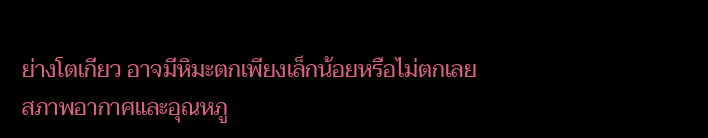ย่างโตเกียว อาจมีหิมะตกเพียงเล็กน้อยหรือไม่ตกเลย
สภาพอากาศและอุณหภู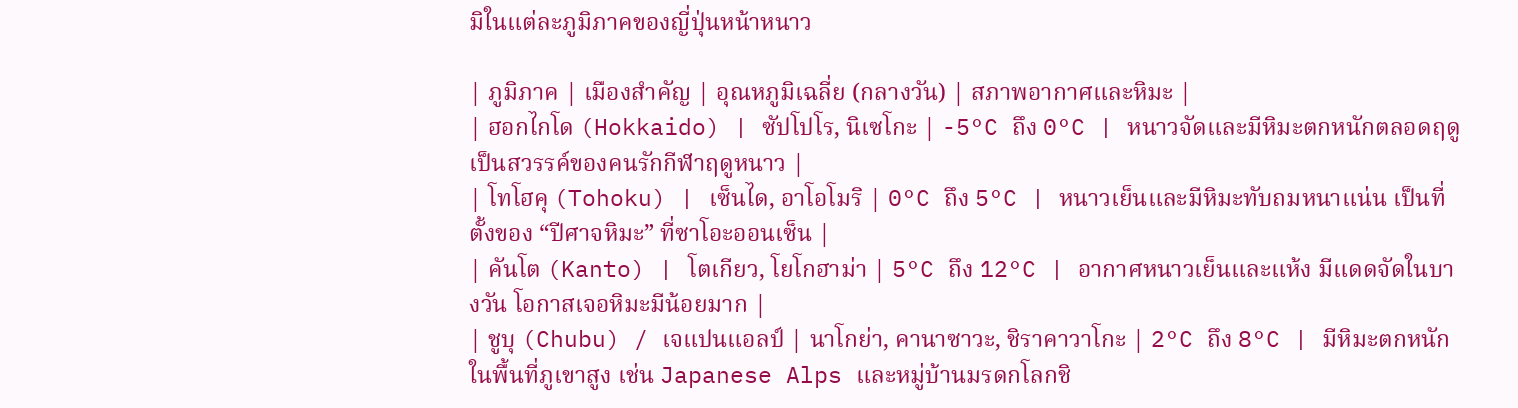มิในแต่ละภูมิภาคของญี่ปุ่นหน้าหนาว

| ภูมิภาค | เมืองสำคัญ | อุณหภูมิเฉลี่ย (กลางวัน) | สภาพอากาศและหิมะ |
| ฮอกไกโด (Hokkaido) | ซัปโปโร, นิเซโกะ | -5°C ถึง 0°C | หนาวจัดและมีหิมะตกหนักตลอดฤดู เป็นสวรรค์ของคนรักกีฬาฤดูหนาว |
| โทโฮคุ (Tohoku) | เซ็นได, อาโอโมริ | 0°C ถึง 5°C | หนาวเย็นและมีหิมะทับถมหนาแน่น เป็นที่ตั้งของ “ปีศาจหิมะ” ที่ซาโอะออนเซ็น |
| คันโต (Kanto) | โตเกียว, โยโกฮาม่า | 5°C ถึง 12°C | อากาศหนาวเย็นและแห้ง มีแดดจัดในบางวัน โอกาสเจอหิมะมีน้อยมาก |
| ชูบุ (Chubu) / เจแปนแอลป์ | นาโกย่า, คานาซาวะ, ชิราคาวาโกะ | 2°C ถึง 8°C | มีหิมะตกหนักในพื้นที่ภูเขาสูง เช่น Japanese Alps และหมู่บ้านมรดกโลกชิ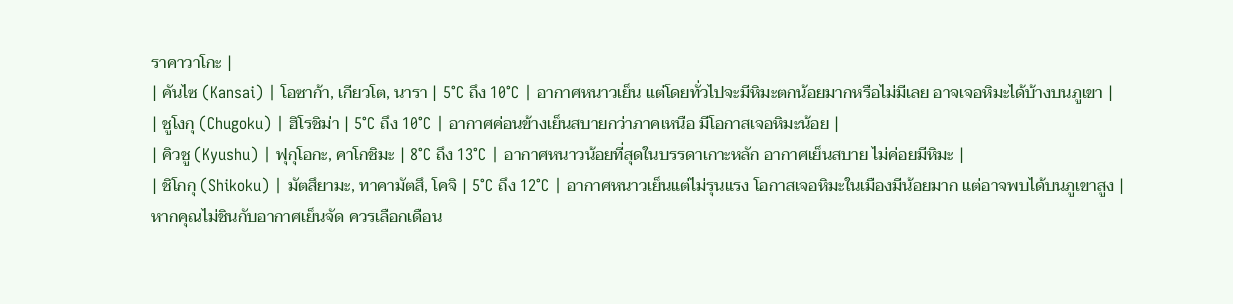ราคาวาโกะ |
| คันไซ (Kansai) | โอซาก้า, เกียวโต, นารา | 5°C ถึง 10°C | อากาศหนาวเย็น แต่โดยทั่วไปจะมีหิมะตกน้อยมากหรือไม่มีเลย อาจเจอหิมะได้บ้างบนภูเขา |
| ชูโงกุ (Chugoku) | ฮิโรชิม่า | 5°C ถึง 10°C | อากาศค่อนข้างเย็นสบายกว่าภาคเหนือ มีโอกาสเจอหิมะน้อย |
| คิวชู (Kyushu) | ฟุกุโอกะ, คาโกชิมะ | 8°C ถึง 13°C | อากาศหนาวน้อยที่สุดในบรรดาเกาะหลัก อากาศเย็นสบาย ไม่ค่อยมีหิมะ |
| ชิโกกุ (Shikoku) | มัตสึยามะ, ทาคามัตสึ, โคจิ | 5°C ถึง 12°C | อากาศหนาวเย็นแต่ไม่รุนแรง โอกาสเจอหิมะในเมืองมีน้อยมาก แต่อาจพบได้บนภูเขาสูง |
หากคุณไม่ชินกับอากาศเย็นจัด ควรเลือกเดือน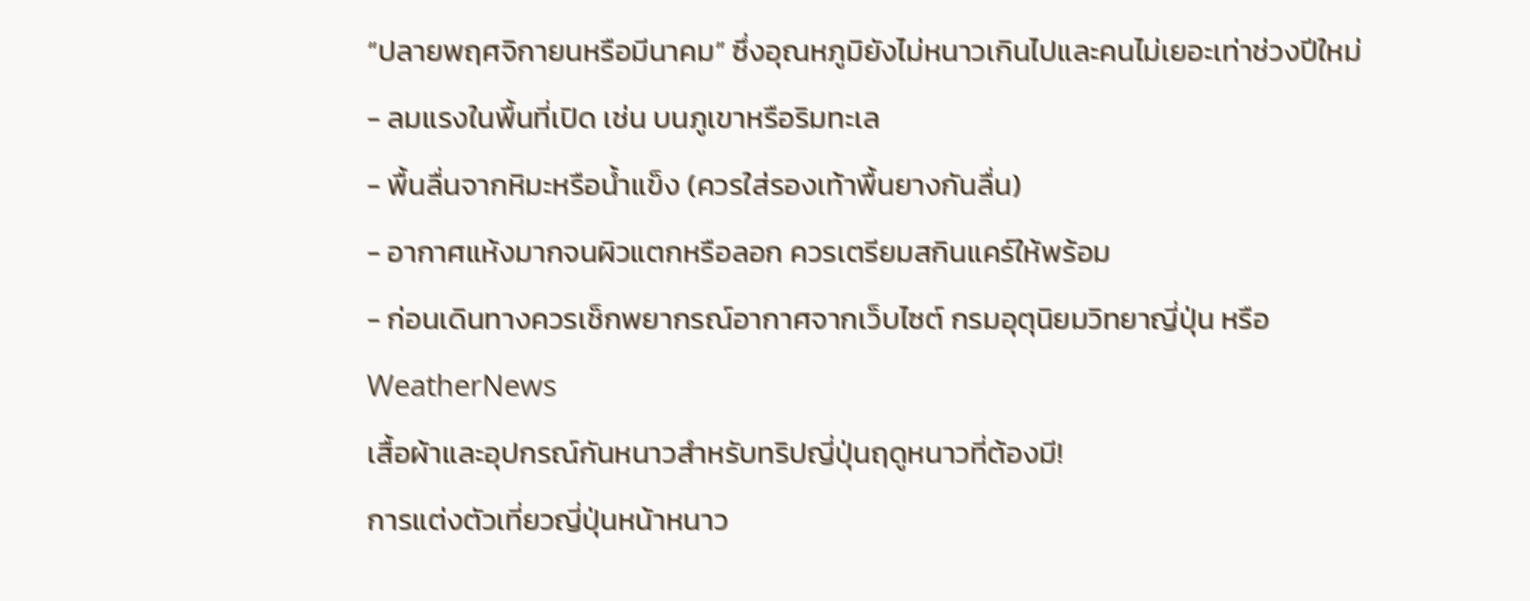“ปลายพฤศจิกายนหรือมีนาคม” ซึ่งอุณหภูมิยังไม่หนาวเกินไปและคนไม่เยอะเท่าช่วงปีใหม่
- ลมแรงในพื้นที่เปิด เช่น บนภูเขาหรือริมทะเล
- พื้นลื่นจากหิมะหรือน้ำแข็ง (ควรใส่รองเท้าพื้นยางกันลื่น)
- อากาศแห้งมากจนผิวแตกหรือลอก ควรเตรียมสกินแคร์ให้พร้อม
- ก่อนเดินทางควรเช็กพยากรณ์อากาศจากเว็บไซต์ กรมอุตุนิยมวิทยาญี่ปุ่น หรือ WeatherNews
เสื้อผ้าและอุปกรณ์กันหนาวสำหรับทริปญี่ปุ่นฤดูหนาวที่ต้องมี!
การแต่งตัวเที่ยวญี่ปุ่นหน้าหนาว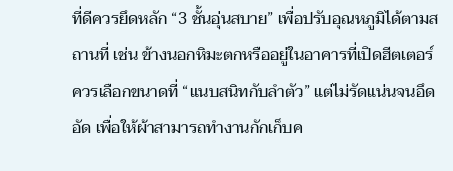ที่ดีควรยึดหลัก “3 ชั้นอุ่นสบาย” เพื่อปรับอุณหภูมิได้ตามสถานที่ เช่น ข้างนอกหิมะตกหรืออยู่ในอาคารที่เปิดฮีตเตอร์ ควรเลือกขนาดที่ “แนบสนิทกับลำตัว” แต่ไม่รัดแน่นจนอึดอัด เพื่อให้ผ้าสามารถทำงานกักเก็บค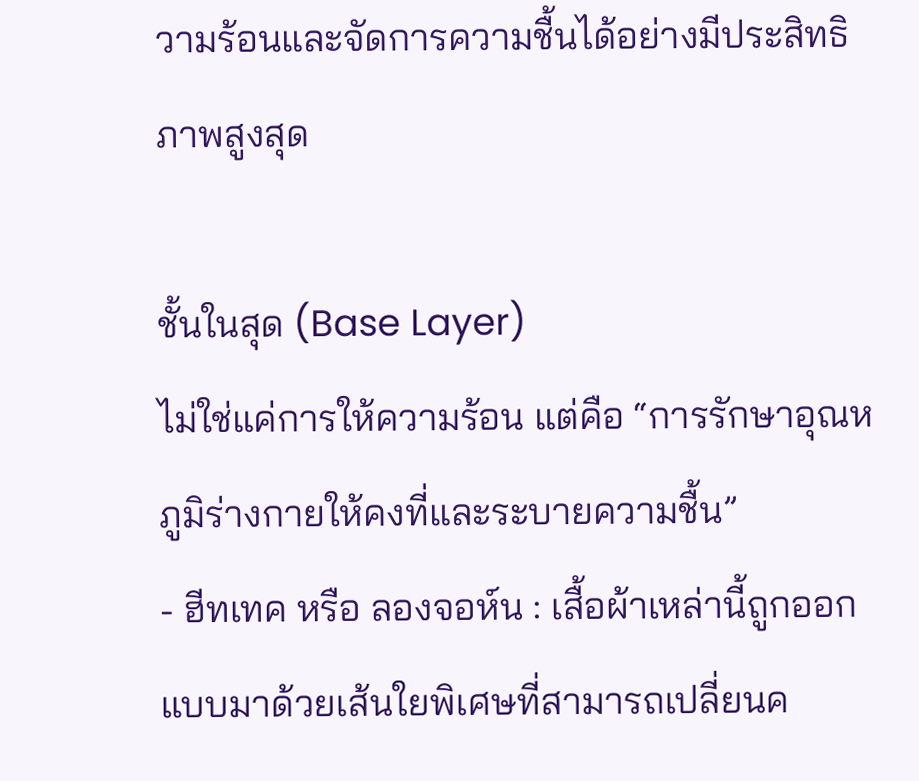วามร้อนและจัดการความชื้นได้อย่างมีประสิทธิภาพสูงสุด

ชั้นในสุด (Base Layer)
ไม่ใช่แค่การให้ความร้อน แต่คือ “การรักษาอุณหภูมิร่างกายให้คงที่และระบายความชื้น”
- ฮีทเทค หรือ ลองจอห์น : เสื้อผ้าเหล่านี้ถูกออกแบบมาด้วยเส้นใยพิเศษที่สามารถเปลี่ยนค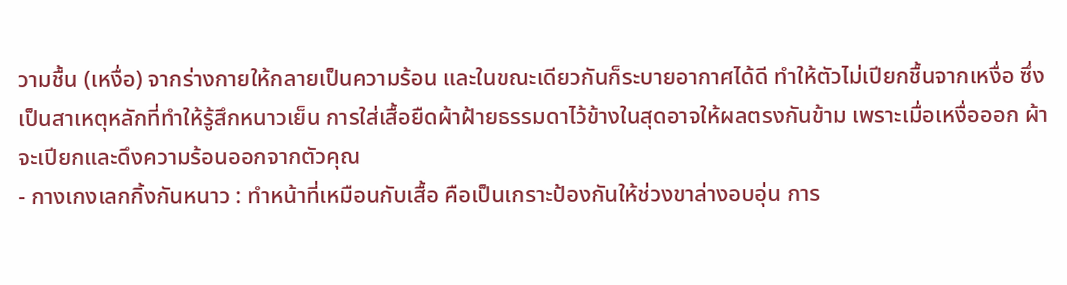วามชื้น (เหงื่อ) จากร่างกายให้กลายเป็นความร้อน และในขณะเดียวกันก็ระบายอากาศได้ดี ทำให้ตัวไม่เปียกชื้นจากเหงื่อ ซึ่งเป็นสาเหตุหลักที่ทำให้รู้สึกหนาวเย็น การใส่เสื้อยืดผ้าฝ้ายธรรมดาไว้ข้างในสุดอาจให้ผลตรงกันข้าม เพราะเมื่อเหงื่อออก ผ้าจะเปียกและดึงความร้อนออกจากตัวคุณ
- กางเกงเลกกิ้งกันหนาว : ทำหน้าที่เหมือนกับเสื้อ คือเป็นเกราะป้องกันให้ช่วงขาล่างอบอุ่น การ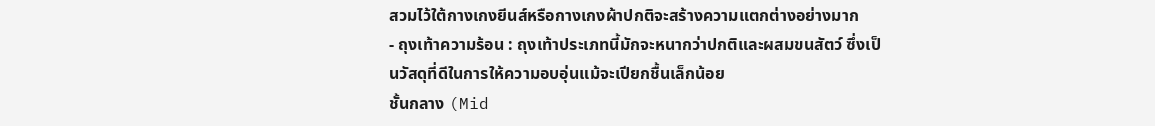สวมไว้ใต้กางเกงยีนส์หรือกางเกงผ้าปกติจะสร้างความแตกต่างอย่างมาก
- ถุงเท้าความร้อน : ถุงเท้าประเภทนี้มักจะหนากว่าปกติและผสมขนสัตว์ ซึ่งเป็นวัสดุที่ดีในการให้ความอบอุ่นแม้จะเปียกชื้นเล็กน้อย
ชั้นกลาง (Mid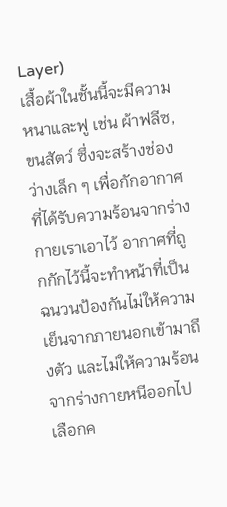Layer)
เสื้อผ้าในชั้นนี้จะมีความหนาและฟู เช่น ผ้าฟลีซ, ขนสัตว์ ซึ่งจะสร้างช่องว่างเล็ก ๆ เพื่อกักอากาศที่ได้รับความร้อนจากร่างกายเราเอาไว้ อากาศที่ถูกกักไว้นี้จะทำหน้าที่เป็นฉนวนป้องกันไม่ให้ความเย็นจากภายนอกเข้ามาถึงตัว และไม่ให้ความร้อนจากร่างกายหนีออกไป เลือกค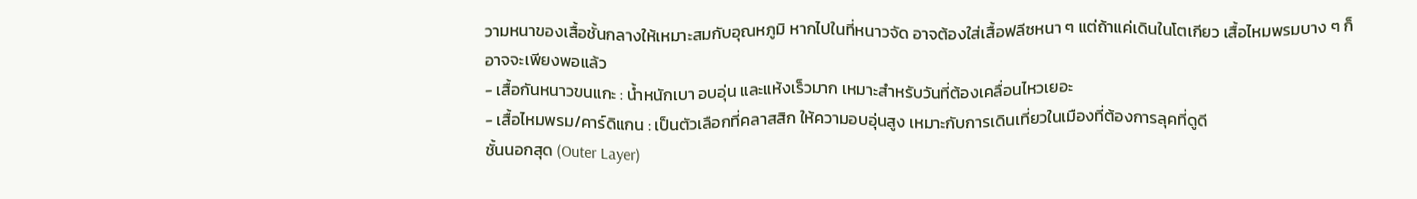วามหนาของเสื้อชั้นกลางให้เหมาะสมกับอุณหภูมิ หากไปในที่หนาวจัด อาจต้องใส่เสื้อฟลีซหนา ๆ แต่ถ้าแค่เดินในโตเกียว เสื้อไหมพรมบาง ๆ ก็อาจจะเพียงพอแล้ว
- เสื้อกันหนาวขนแกะ : น้ำหนักเบา อบอุ่น และแห้งเร็วมาก เหมาะสำหรับวันที่ต้องเคลื่อนไหวเยอะ
- เสื้อไหมพรม/คาร์ดิแกน : เป็นตัวเลือกที่คลาสสิก ให้ความอบอุ่นสูง เหมาะกับการเดินเที่ยวในเมืองที่ต้องการลุคที่ดูดี
ชั้นนอกสุด (Outer Layer)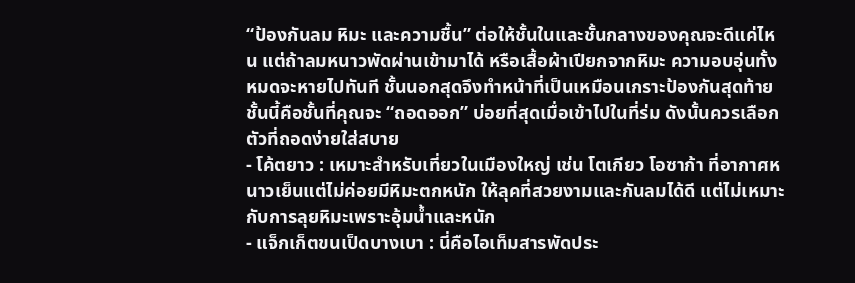“ป้องกันลม หิมะ และความชื้น” ต่อให้ชั้นในและชั้นกลางของคุณจะดีแค่ไหน แต่ถ้าลมหนาวพัดผ่านเข้ามาได้ หรือเสื้อผ้าเปียกจากหิมะ ความอบอุ่นทั้งหมดจะหายไปทันที ชั้นนอกสุดจึงทำหน้าที่เป็นเหมือนเกราะป้องกันสุดท้าย ชั้นนี้คือชั้นที่คุณจะ “ถอดออก” บ่อยที่สุดเมื่อเข้าไปในที่ร่ม ดังนั้นควรเลือกตัวที่ถอดง่ายใส่สบาย
- โค้ตยาว : เหมาะสำหรับเที่ยวในเมืองใหญ่ เช่น โตเกียว โอซาก้า ที่อากาศหนาวเย็นแต่ไม่ค่อยมีหิมะตกหนัก ให้ลุคที่สวยงามและกันลมได้ดี แต่ไม่เหมาะกับการลุยหิมะเพราะอุ้มน้ำและหนัก
- แจ็กเก็ตขนเป็ดบางเบา : นี่คือไอเท็มสารพัดประ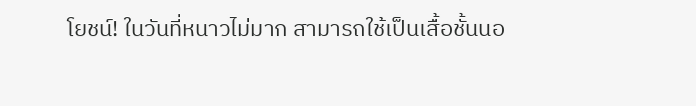โยชน์! ในวันที่หนาวไม่มาก สามารถใช้เป็นเสื้อชั้นนอ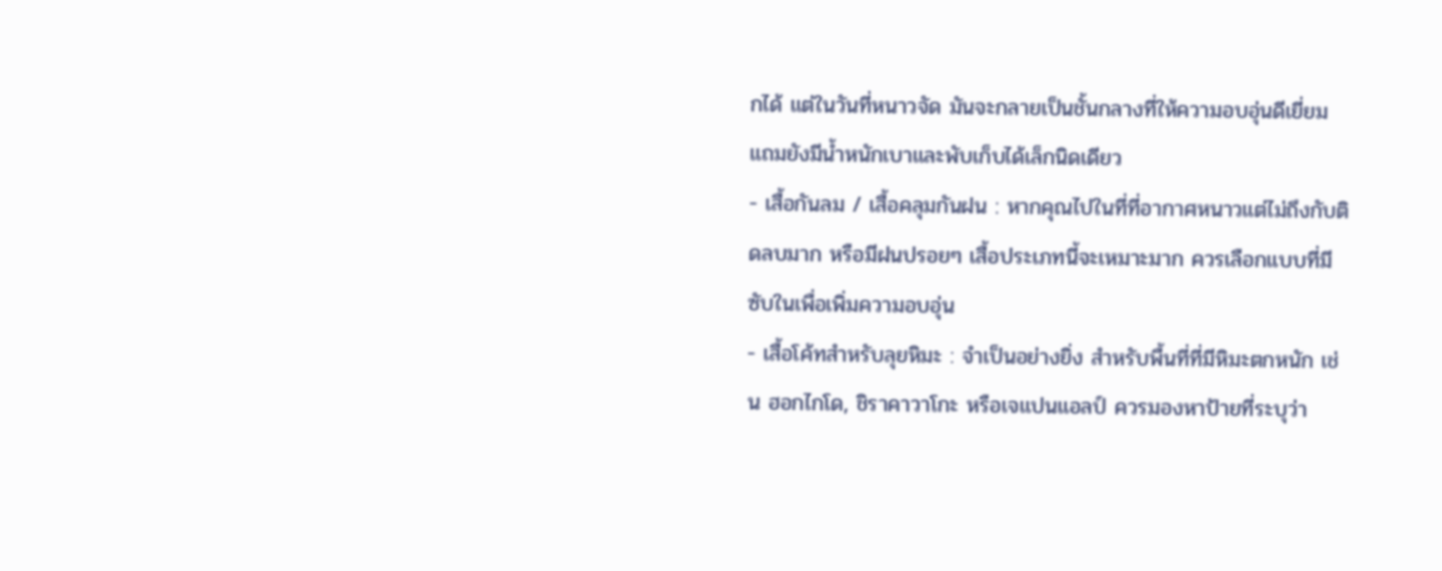กได้ แต่ในวันที่หนาวจัด มันจะกลายเป็นชั้นกลางที่ให้ความอบอุ่นดีเยี่ยม แถมยังมีน้ำหนักเบาและพับเก็บได้เล็กนิดเดียว
- เสื้อกันลม / เสื้อคลุมกันฝน : หากคุณไปในที่ที่อากาศหนาวแต่ไม่ถึงกับติดลบมาก หรือมีฝนปรอยๆ เสื้อประเภทนี้จะเหมาะมาก ควรเลือกแบบที่มีซับในเพื่อเพิ่มความอบอุ่น
- เสื้อโค้ทสำหรับลุยหิมะ : จำเป็นอย่างยิ่ง สำหรับพื้นที่ที่มีหิมะตกหนัก เช่น ฮอกไกโด, ชิราคาวาโกะ หรือเจแปนแอลป์ ควรมองหาป้ายที่ระบุว่า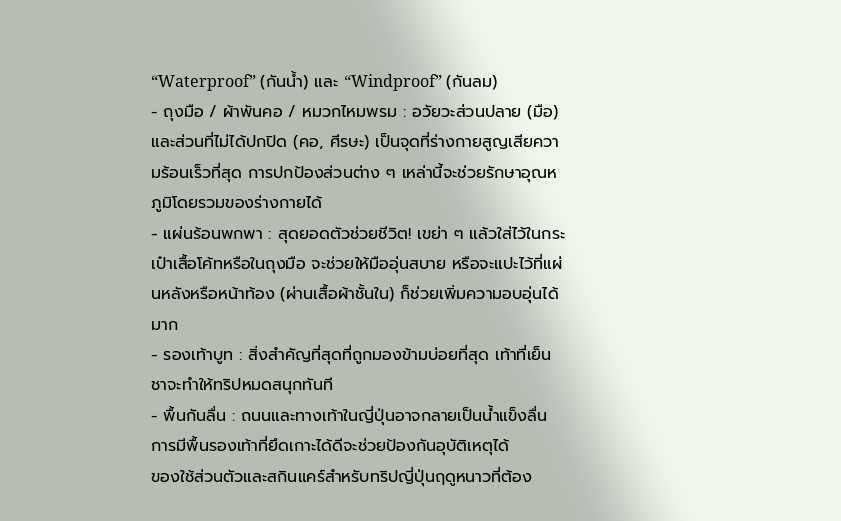“Waterproof” (กันน้ำ) และ “Windproof” (กันลม)
- ถุงมือ / ผ้าพันคอ / หมวกไหมพรม : อวัยวะส่วนปลาย (มือ) และส่วนที่ไม่ได้ปกปิด (คอ, ศีรษะ) เป็นจุดที่ร่างกายสูญเสียความร้อนเร็วที่สุด การปกป้องส่วนต่าง ๆ เหล่านี้จะช่วยรักษาอุณหภูมิโดยรวมของร่างกายได้
- แผ่นร้อนพกพา : สุดยอดตัวช่วยชีวิต! เขย่า ๆ แล้วใส่ไว้ในกระเป๋าเสื้อโค้ทหรือในถุงมือ จะช่วยให้มืออุ่นสบาย หรือจะแปะไว้ที่แผ่นหลังหรือหน้าท้อง (ผ่านเสื้อผ้าชั้นใน) ก็ช่วยเพิ่มความอบอุ่นได้มาก
- รองเท้าบูท : สิ่งสำคัญที่สุดที่ถูกมองข้ามบ่อยที่สุด เท้าที่เย็นชาจะทำให้ทริปหมดสนุกทันที
- พื้นกันลื่น : ถนนและทางเท้าในญี่ปุ่นอาจกลายเป็นน้ำแข็งลื่น การมีพื้นรองเท้าที่ยึดเกาะได้ดีจะช่วยป้องกันอุบัติเหตุได้
ของใช้ส่วนตัวและสกินแคร์สำหรับทริปญี่ปุ่นฤดูหนาวที่ต้อง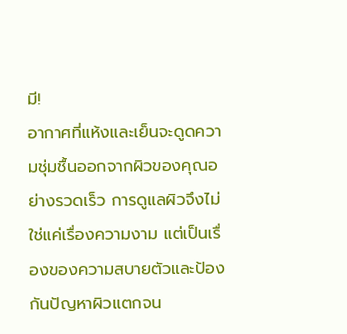มี!
อากาศที่แห้งและเย็นจะดูดความชุ่มชื้นออกจากผิวของคุณอย่างรวดเร็ว การดูแลผิวจึงไม่ใช่แค่เรื่องความงาม แต่เป็นเรื่องของความสบายตัวและป้องกันปัญหาผิวแตกจน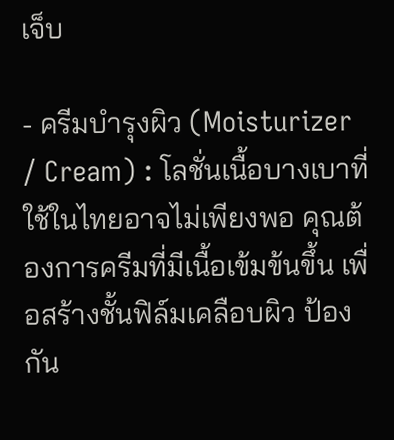เจ็บ

- ครีมบำรุงผิว (Moisturizer / Cream) : โลชั่นเนื้อบางเบาที่ใช้ในไทยอาจไม่เพียงพอ คุณต้องการครีมที่มีเนื้อเข้มข้นขึ้น เพื่อสร้างชั้นฟิล์มเคลือบผิว ป้องกัน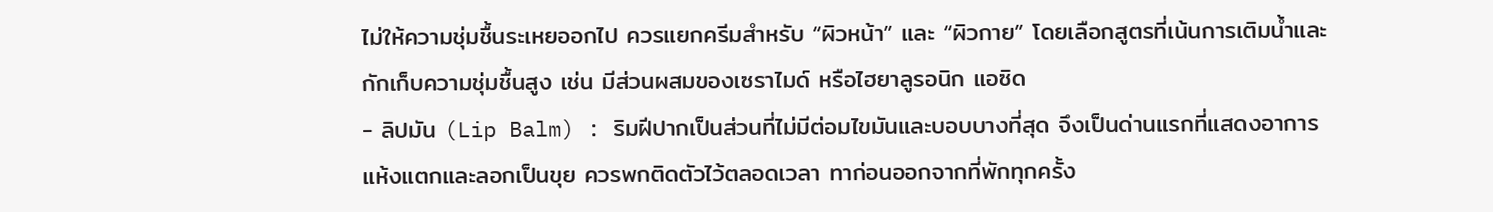ไม่ให้ความชุ่มชื้นระเหยออกไป ควรแยกครีมสำหรับ “ผิวหน้า” และ “ผิวกาย” โดยเลือกสูตรที่เน้นการเติมน้ำและกักเก็บความชุ่มชื้นสูง เช่น มีส่วนผสมของเซราไมด์ หรือไฮยาลูรอนิก แอซิด
- ลิปมัน (Lip Balm) : ริมฝีปากเป็นส่วนที่ไม่มีต่อมไขมันและบอบบางที่สุด จึงเป็นด่านแรกที่แสดงอาการแห้งแตกและลอกเป็นขุย ควรพกติดตัวไว้ตลอดเวลา ทาก่อนออกจากที่พักทุกครั้ง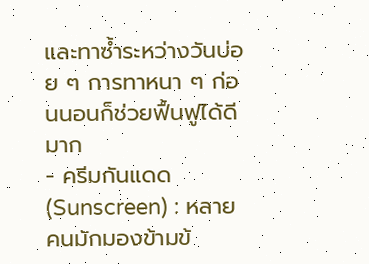และทาซ้ำระหว่างวันบ่อย ๆ การทาหนา ๆ ก่อนนอนก็ช่วยฟื้นฟูได้ดีมาก
- ครีมกันแดด (Sunscreen) : หลายคนมักมองข้ามข้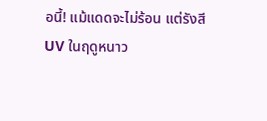อนี้! แม้แดดจะไม่ร้อน แต่รังสี UV ในฤดูหนาว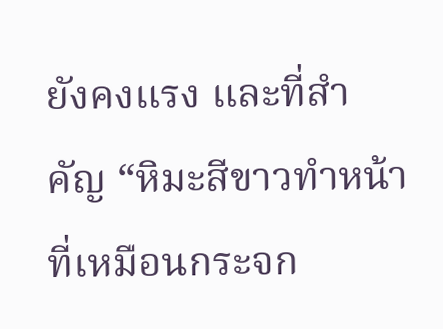ยังคงแรง และที่สำคัญ “หิมะสีขาวทำหน้าที่เหมือนกระจก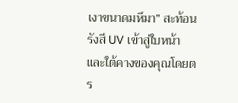เงาขนาดมหึมา” สะท้อนรังสี UV เข้าสู่ใบหน้าและใต้คางของคุณโดยตร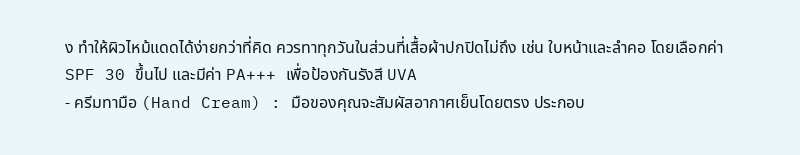ง ทำให้ผิวไหม้แดดได้ง่ายกว่าที่คิด ควรทาทุกวันในส่วนที่เสื้อผ้าปกปิดไม่ถึง เช่น ใบหน้าและลำคอ โดยเลือกค่า SPF 30 ขึ้นไป และมีค่า PA+++ เพื่อป้องกันรังสี UVA
- ครีมทามือ (Hand Cream) : มือของคุณจะสัมผัสอากาศเย็นโดยตรง ประกอบ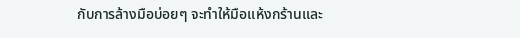กับการล้างมือบ่อยๆ จะทำให้มือแห้งกร้านและ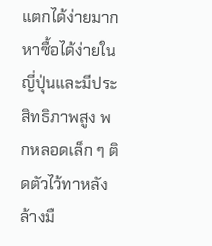แตกได้ง่ายมาก หาซื้อได้ง่ายในญี่ปุ่นและมีประสิทธิภาพสูง พกหลอดเล็ก ๆ ติดตัวไว้ทาหลังล้างมื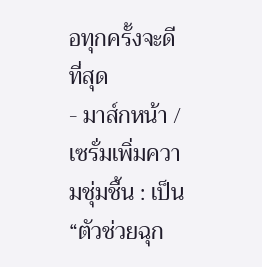อทุกครั้งจะดีที่สุด
- มาส์กหน้า / เซรั่มเพิ่มความชุ่มชื้น : เป็น “ตัวช่วยฉุก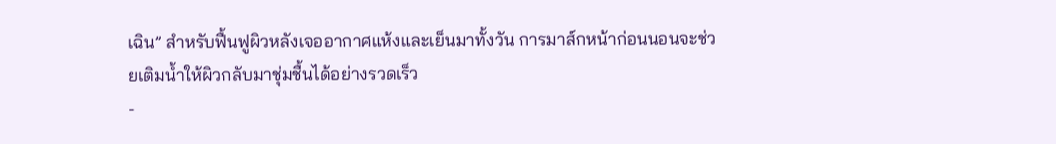เฉิน” สำหรับฟื้นฟูผิวหลังเจออากาศแห้งและเย็นมาทั้งวัน การมาส์กหน้าก่อนนอนจะช่วยเติมน้ำให้ผิวกลับมาชุ่มชื้นได้อย่างรวดเร็ว
-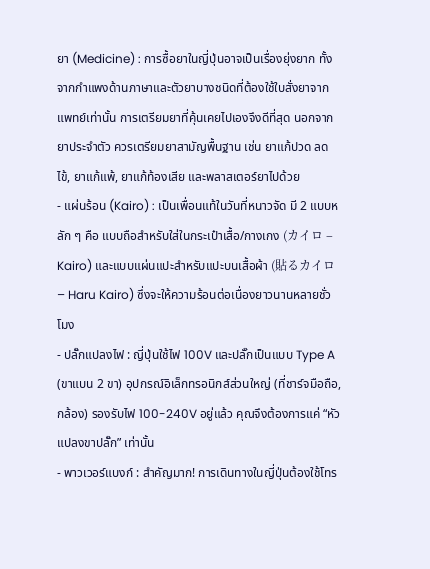ยา (Medicine) : การซื้อยาในญี่ปุ่นอาจเป็นเรื่องยุ่งยาก ทั้งจากกำแพงด้านภาษาและตัวยาบางชนิดที่ต้องใช้ใบสั่งยาจากแพทย์เท่านั้น การเตรียมยาที่คุ้นเคยไปเองจึงดีที่สุด นอกจากยาประจำตัว ควรเตรียมยาสามัญพื้นฐาน เช่น ยาแก้ปวด ลดไข้, ยาแก้แพ้, ยาแก้ท้องเสีย และพลาสเตอร์ยาไปด้วย
- แผ่นร้อน (Kairo) : เป็นเพื่อนแท้ในวันที่หนาวจัด มี 2 แบบหลัก ๆ คือ แบบถือสำหรับใส่ในกระเป๋าเสื้อ/กางเกง (カイロ – Kairo) และแบบแผ่นแปะสำหรับแปะบนเสื้อผ้า (貼るカイロ – Haru Kairo) ซึ่งจะให้ความร้อนต่อเนื่องยาวนานหลายชั่วโมง
- ปลั๊กแปลงไฟ : ญี่ปุ่นใช้ไฟ 100V และปลั๊กเป็นแบบ Type A (ขาแบน 2 ขา) อุปกรณ์อิเล็กทรอนิกส์ส่วนใหญ่ (ที่ชาร์จมือถือ, กล้อง) รองรับไฟ 100-240V อยู่แล้ว คุณจึงต้องการแค่ “หัวแปลงขาปลั๊ก” เท่านั้น
- พาวเวอร์แบงก์ : สำคัญมาก! การเดินทางในญี่ปุ่นต้องใช้โทร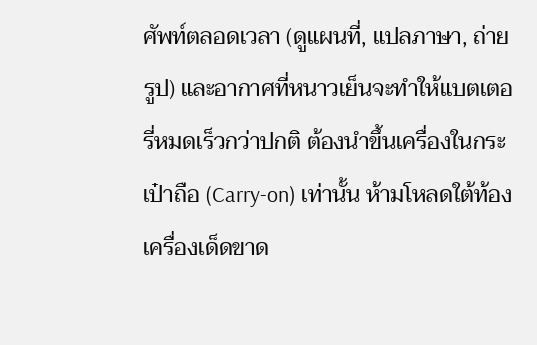ศัพท์ตลอดเวลา (ดูแผนที่, แปลภาษา, ถ่ายรูป) และอากาศที่หนาวเย็นจะทำให้แบตเตอรี่หมดเร็วกว่าปกติ ต้องนำขึ้นเครื่องในกระเป๋าถือ (Carry-on) เท่านั้น ห้ามโหลดใต้ท้องเครื่องเด็ดขาด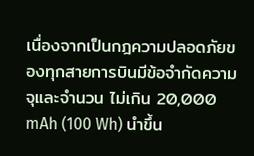เนื่องจากเป็นกฎความปลอดภัยของทุกสายการบินมีข้อจำกัดความจุและจำนวน ไม่เกิน 20,000 mAh (100 Wh) นำขึ้น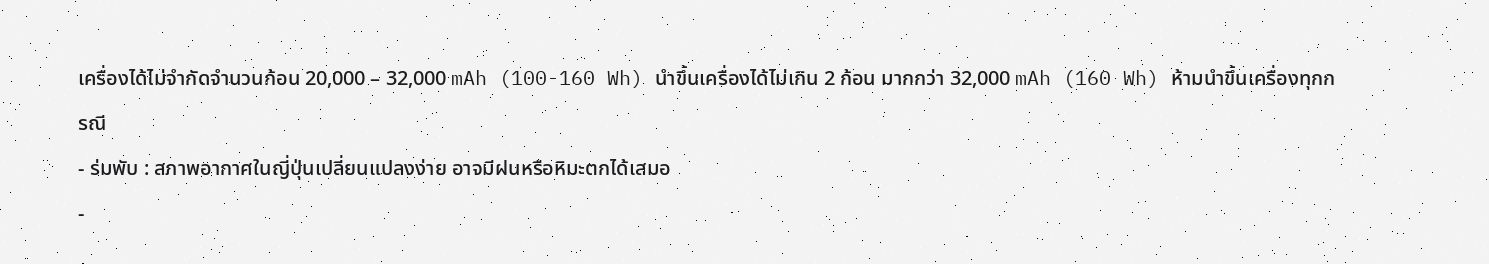เครื่องได้ไม่จำกัดจำนวนก้อน 20,000 – 32,000 mAh (100-160 Wh) นำขึ้นเครื่องได้ไม่เกิน 2 ก้อน มากกว่า 32,000 mAh (160 Wh) ห้ามนำขึ้นเครื่องทุกกรณี
- ร่มพับ : สภาพอากาศในญี่ปุ่นเปลี่ยนแปลงง่าย อาจมีฝนหรือหิมะตกได้เสมอ
-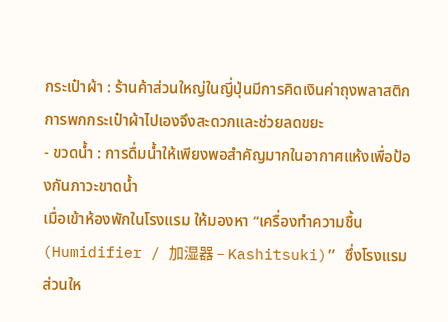กระเป๋าผ้า : ร้านค้าส่วนใหญ่ในญี่ปุ่นมีการคิดเงินค่าถุงพลาสติก การพกกระเป๋าผ้าไปเองจึงสะดวกและช่วยลดขยะ
- ขวดน้ำ : การดื่มน้ำให้เพียงพอสำคัญมากในอากาศแห้งเพื่อป้องกันภาวะขาดน้ำ
เมื่อเข้าห้องพักในโรงแรม ให้มองหา “เครื่องทำความชื้น (Humidifier / 加湿器 – Kashitsuki)” ซึ่งโรงแรมส่วนให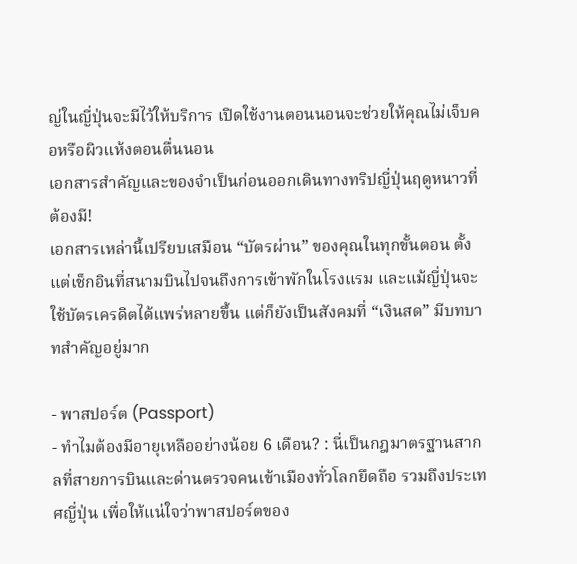ญ่ในญี่ปุ่นจะมีไว้ให้บริการ เปิดใช้งานตอนนอนจะช่วยให้คุณไม่เจ็บคอหรือผิวแห้งตอนตื่นนอน
เอกสารสำคัญและของจำเป็นก่อนออกเดินทางทริปญี่ปุ่นฤดูหนาวที่ต้องมี!
เอกสารเหล่านี้เปรียบเสมือน “บัตรผ่าน” ของคุณในทุกขั้นตอน ตั้งแต่เช็กอินที่สนามบินไปจนถึงการเข้าพักในโรงแรม และแม้ญี่ปุ่นจะใช้บัตรเครดิตได้แพร่หลายขึ้น แต่ก็ยังเป็นสังคมที่ “เงินสด” มีบทบาทสำคัญอยู่มาก

- พาสปอร์ต (Passport)
- ทำไมต้องมีอายุเหลืออย่างน้อย 6 เดือน? : นี่เป็นกฎมาตรฐานสากลที่สายการบินและด่านตรวจคนเข้าเมืองทั่วโลกยึดถือ รวมถึงประเทศญี่ปุ่น เพื่อให้แน่ใจว่าพาสปอร์ตของ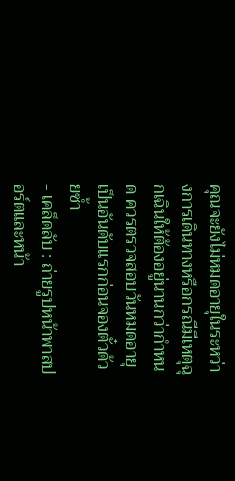คุณจะยังไม่หมดอายุในระหว่างการเดินทางหรือกรณีมีเหตุฉุกเฉินให้ต้องอยู่นานกว่ากำหนด ควรตรวจสอบวันหมดอายุเป็นอันดับแรกก่อนจองตั๋วด้วยซ้ำ
- เคล็ดลับ : ถ่ายรูปหน้าพาสปอร์ตและหน้า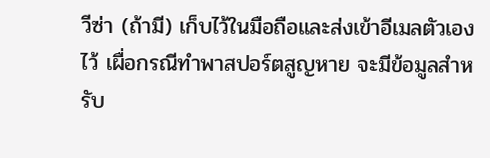วีซ่า (ถ้ามี) เก็บไว้ในมือถือและส่งเข้าอีเมลตัวเองไว้ เผื่อกรณีทำพาสปอร์ตสูญหาย จะมีข้อมูลสำหรับ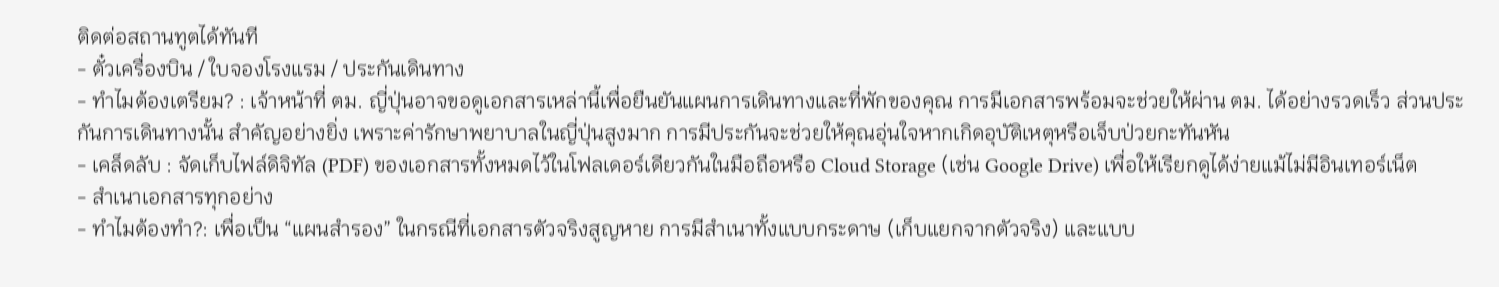ติดต่อสถานทูตได้ทันที
- ตั๋วเครื่องบิน / ใบจองโรงแรม / ประกันเดินทาง
- ทำไมต้องเตรียม? : เจ้าหน้าที่ ตม. ญี่ปุ่นอาจขอดูเอกสารเหล่านี้เพื่อยืนยันแผนการเดินทางและที่พักของคุณ การมีเอกสารพร้อมจะช่วยให้ผ่าน ตม. ได้อย่างรวดเร็ว ส่วนประกันการเดินทางนั้น สำคัญอย่างยิ่ง เพราะค่ารักษาพยาบาลในญี่ปุ่นสูงมาก การมีประกันจะช่วยให้คุณอุ่นใจหากเกิดอุบัติเหตุหรือเจ็บป่วยกะทันหัน
- เคล็ดลับ : จัดเก็บไฟล์ดิจิทัล (PDF) ของเอกสารทั้งหมดไว้ในโฟลเดอร์เดียวกันในมือถือหรือ Cloud Storage (เช่น Google Drive) เพื่อให้เรียกดูได้ง่ายแม้ไม่มีอินเทอร์เน็ต
- สำเนาเอกสารทุกอย่าง
- ทำไมต้องทำ?: เพื่อเป็น “แผนสำรอง” ในกรณีที่เอกสารตัวจริงสูญหาย การมีสำเนาทั้งแบบกระดาษ (เก็บแยกจากตัวจริง) และแบบ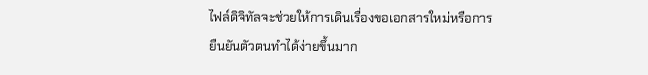ไฟล์ดิจิทัลจะช่วยให้การเดินเรื่องขอเอกสารใหม่หรือการยืนยันตัวตนทำได้ง่ายขึ้นมาก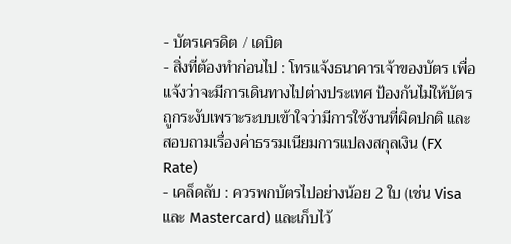- บัตรเครดิต / เดบิต
- สิ่งที่ต้องทำก่อนไป : โทรแจ้งธนาคารเจ้าของบัตร เพื่อแจ้งว่าจะมีการเดินทางไปต่างประเทศ ป้องกันไม่ให้บัตรถูกระงับเพราะระบบเข้าใจว่ามีการใช้งานที่ผิดปกติ และสอบถามเรื่องค่าธรรมเนียมการแปลงสกุลเงิน (FX Rate)
- เคล็ดลับ : ควรพกบัตรไปอย่างน้อย 2 ใบ (เช่น Visa และ Mastercard) และเก็บไว้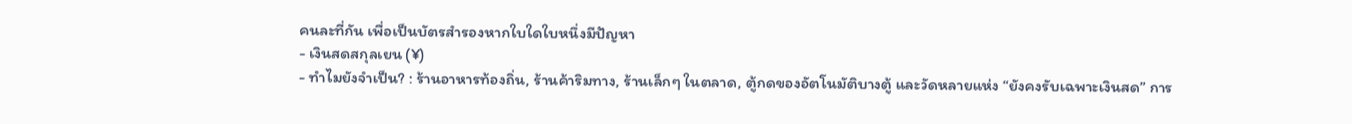คนละที่กัน เพื่อเป็นบัตรสำรองหากใบใดใบหนึ่งมีปัญหา
- เงินสดสกุลเยน (¥)
- ทำไมยังจำเป็น? : ร้านอาหารท้องถิ่น, ร้านค้าริมทาง, ร้านเล็กๆ ในตลาด, ตู้กดของอัตโนมัติบางตู้ และวัดหลายแห่ง “ยังคงรับเฉพาะเงินสด” การ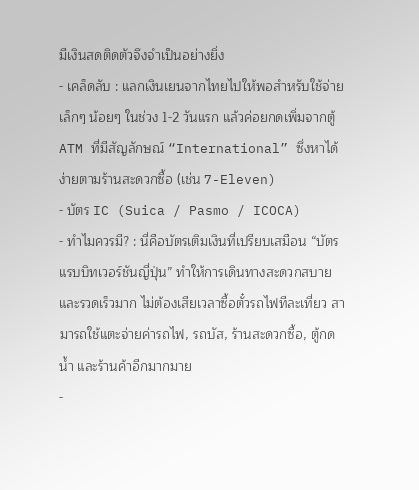มีเงินสดติดตัวจึงจำเป็นอย่างยิ่ง
- เคล็ดลับ : แลกเงินเยนจากไทยไปให้พอสำหรับใช้จ่ายเล็กๆ น้อยๆ ในช่วง 1-2 วันแรก แล้วค่อยกดเพิ่มจากตู้ ATM ที่มีสัญลักษณ์ “International” ซึ่งหาได้ง่ายตามร้านสะดวกซื้อ (เช่น 7-Eleven)
- บัตร IC (Suica / Pasmo / ICOCA)
- ทำไมควรมี? : นี่คือบัตรเติมเงินที่เปรียบเสมือน “บัตรแรบบิทเวอร์ชันญี่ปุ่น” ทำให้การเดินทางสะดวกสบายและรวดเร็วมาก ไม่ต้องเสียเวลาซื้อตั๋วรถไฟทีละเที่ยว สามารถใช้แตะจ่ายค่ารถไฟ, รถบัส, ร้านสะดวกซื้อ, ตู้กดน้ำ และร้านค้าอีกมากมาย
-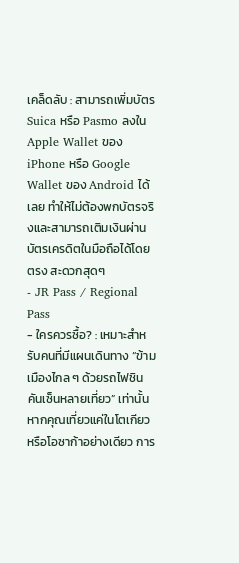เคล็ดลับ : สามารถเพิ่มบัตร Suica หรือ Pasmo ลงใน Apple Wallet ของ iPhone หรือ Google Wallet ของ Android ได้เลย ทำให้ไม่ต้องพกบัตรจริงและสามารถเติมเงินผ่านบัตรเครดิตในมือถือได้โดยตรง สะดวกสุดๆ
- JR Pass / Regional Pass
- ใครควรซื้อ? : เหมาะสำหรับคนที่มีแผนเดินทาง “ข้ามเมืองไกล ๆ ด้วยรถไฟชินคันเซ็นหลายเที่ยว” เท่านั้น หากคุณเที่ยวแค่ในโตเกียวหรือโอซาก้าอย่างเดียว การ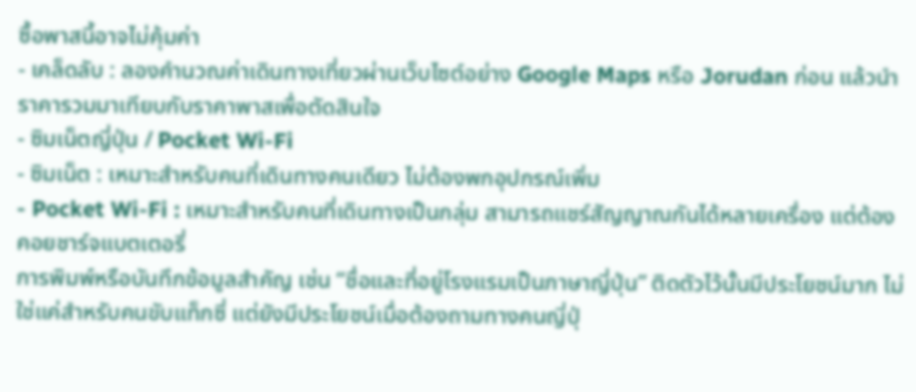ซื้อพาสนี้อาจไม่คุ้มค่า
- เคล็ดลับ : ลองคำนวณค่าเดินทางเที่ยวผ่านเว็บไซต์อย่าง Google Maps หรือ Jorudan ก่อน แล้วนำราคารวมมาเทียบกับราคาพาสเพื่อตัดสินใจ
- ซิมเน็ตญี่ปุ่น / Pocket Wi-Fi
- ซิมเน็ต : เหมาะสำหรับคนที่เดินทางคนเดียว ไม่ต้องพกอุปกรณ์เพิ่ม
- Pocket Wi-Fi : เหมาะสำหรับคนที่เดินทางเป็นกลุ่ม สามารถแชร์สัญญาณกันได้หลายเครื่อง แต่ต้องคอยชาร์จแบตเตอรี่
การพิมพ์หรือบันทึกข้อมูลสำคัญ เช่น “ชื่อและที่อยู่โรงแรมเป็นภาษาญี่ปุ่น” ติดตัวไว้นั้นมีประโยชน์มาก ไม่ใช่แค่สำหรับคนขับแท็กซี่ แต่ยังมีประโยชน์เมื่อต้องถามทางคนญี่ปุ่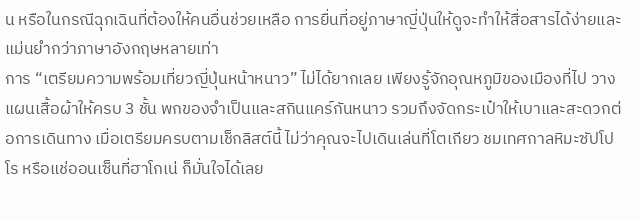น หรือในกรณีฉุกเฉินที่ต้องให้คนอื่นช่วยเหลือ การยื่นที่อยู่ภาษาญี่ปุ่นให้ดูจะทำให้สื่อสารได้ง่ายและแม่นยำกว่าภาษาอังกฤษหลายเท่า
การ “เตรียมความพร้อมเที่ยวญี่ปุ่นหน้าหนาว” ไม่ได้ยากเลย เพียงรู้จักอุณหภูมิของเมืองที่ไป วางแผนเสื้อผ้าให้ครบ 3 ชั้น พกของจำเป็นและสกินแคร์กันหนาว รวมถึงจัดกระเป๋าให้เบาและสะดวกต่อการเดินทาง เมื่อเตรียมครบตามเช็กลิสต์นี้ ไม่ว่าคุณจะไปเดินเล่นที่โตเกียว ชมเทศกาลหิมะซัปโปโร หรือแช่ออนเซ็นที่ฮาโกเน่ ก็มั่นใจได้เลย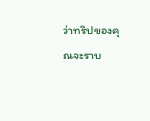ว่าทริปของคุณจะราบ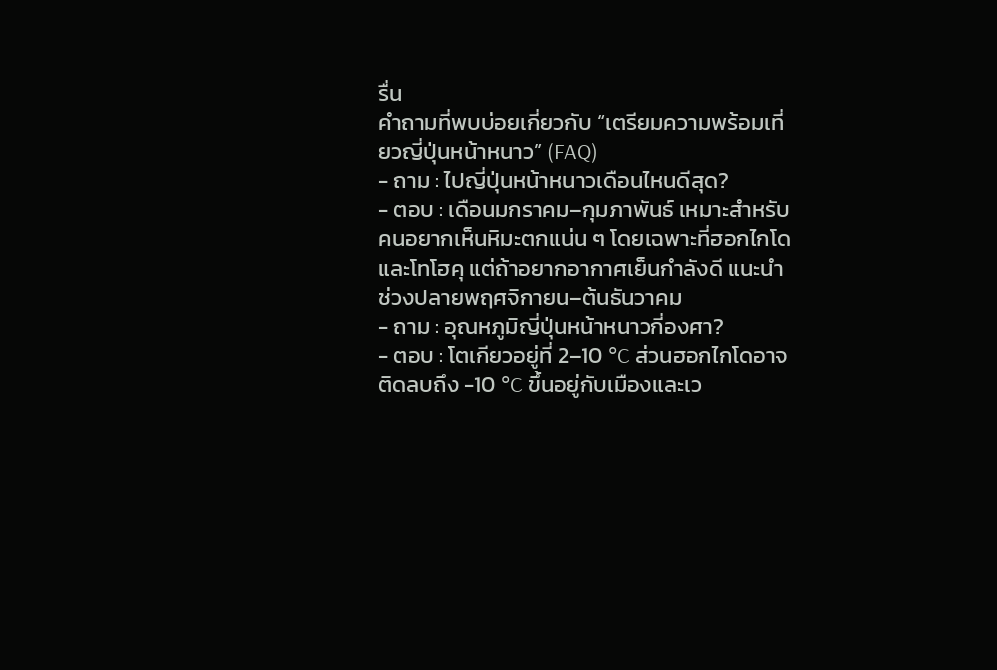รื่น
คำถามที่พบบ่อยเกี่ยวกับ “เตรียมความพร้อมเที่ยวญี่ปุ่นหน้าหนาว” (FAQ)
- ถาม : ไปญี่ปุ่นหน้าหนาวเดือนไหนดีสุด?
- ตอบ : เดือนมกราคม–กุมภาพันธ์ เหมาะสำหรับคนอยากเห็นหิมะตกแน่น ๆ โดยเฉพาะที่ฮอกไกโดและโทโฮคุ แต่ถ้าอยากอากาศเย็นกำลังดี แนะนำช่วงปลายพฤศจิกายน–ต้นธันวาคม
- ถาม : อุณหภูมิญี่ปุ่นหน้าหนาวกี่องศา?
- ตอบ : โตเกียวอยู่ที่ 2–10 °C ส่วนฮอกไกโดอาจติดลบถึง -10 °C ขึ้นอยู่กับเมืองและเว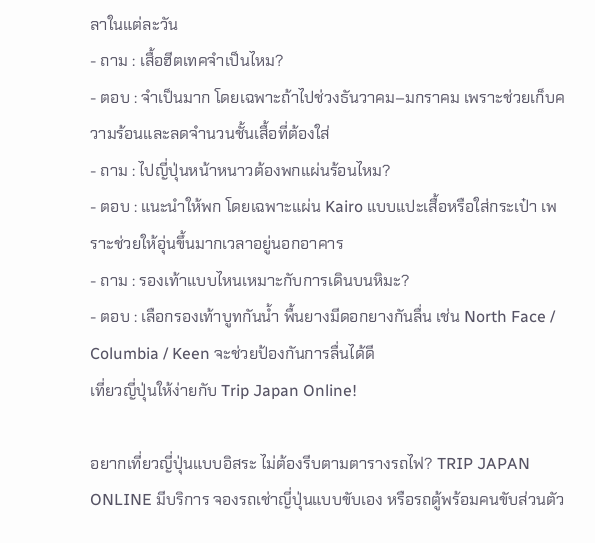ลาในแต่ละวัน
- ถาม : เสื้อฮีตเทคจำเป็นไหม?
- ตอบ : จำเป็นมาก โดยเฉพาะถ้าไปช่วงธันวาคม–มกราคม เพราะช่วยเก็บความร้อนและลดจำนวนชั้นเสื้อที่ต้องใส่
- ถาม : ไปญี่ปุ่นหน้าหนาวต้องพกแผ่นร้อนไหม?
- ตอบ : แนะนำให้พก โดยเฉพาะแผ่น Kairo แบบแปะเสื้อหรือใส่กระเป๋า เพราะช่วยให้อุ่นขึ้นมากเวลาอยู่นอกอาคาร
- ถาม : รองเท้าแบบไหนเหมาะกับการเดินบนหิมะ?
- ตอบ : เลือกรองเท้าบูทกันน้ำ พื้นยางมีดอกยางกันลื่น เช่น North Face / Columbia / Keen จะช่วยป้องกันการลื่นได้ดี
เที่ยวญี่ปุ่นให้ง่ายกับ Trip Japan Online!

อยากเที่ยวญี่ปุ่นแบบอิสระ ไม่ต้องรีบตามตารางรถไฟ? TRIP JAPAN ONLINE มีบริการ จองรถเช่าญี่ปุ่นแบบขับเอง หรือรถตู้พร้อมคนขับส่วนตัว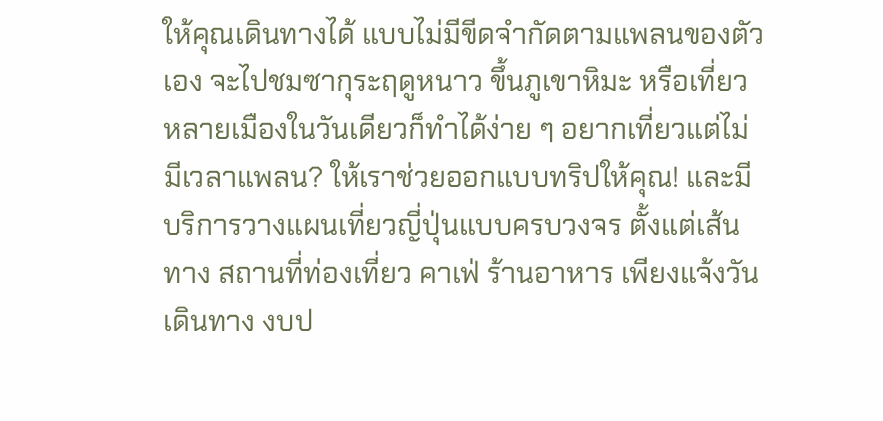ให้คุณเดินทางได้ แบบไม่มีขีดจำกัดตามแพลนของตัวเอง จะไปชมซากุระฤดูหนาว ขึ้นภูเขาหิมะ หรือเที่ยวหลายเมืองในวันเดียวก็ทำได้ง่าย ๆ อยากเที่ยวแต่ไม่มีเวลาแพลน? ให้เราช่วยออกแบบทริปให้คุณ! และมีบริการวางแผนเที่ยวญี่ปุ่นแบบครบวงจร ตั้งแต่เส้นทาง สถานที่ท่องเที่ยว คาเฟ่ ร้านอาหาร เพียงแจ้งวันเดินทาง งบป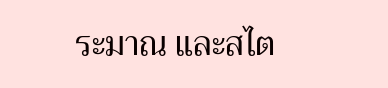ระมาณ และสไต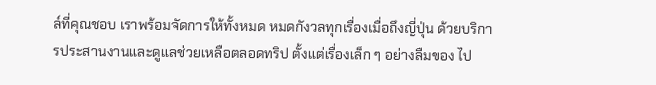ล์ที่คุณชอบ เราพร้อมจัดการให้ทั้งหมด หมดกังวลทุกเรื่องเมื่อถึงญี่ปุ่น ด้วยบริการประสานงานและดูแลช่วยเหลือตลอดทริป ตั้งแต่เรื่องเล็ก ๆ อย่างลืมของ ไป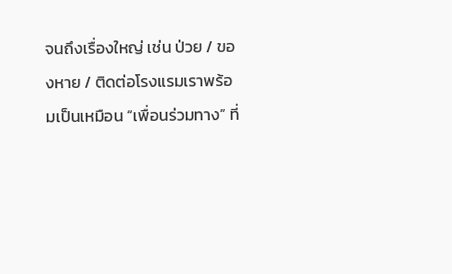จนถึงเรื่องใหญ่ เช่น ป่วย / ของหาย / ติดต่อโรงแรมเราพร้อมเป็นเหมือน “เพื่อนร่วมทาง” ที่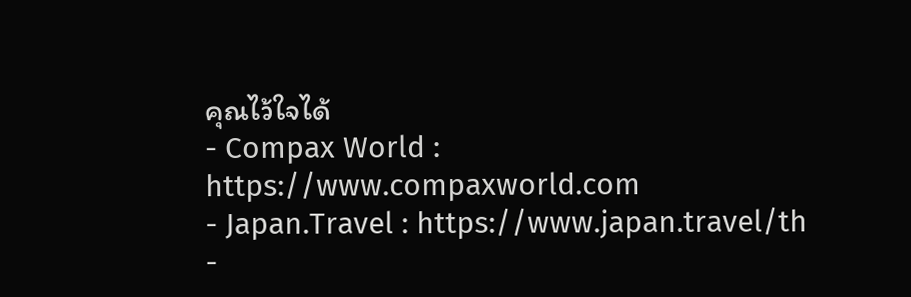คุณไว้ใจได้
- Compax World : https://www.compaxworld.com
- Japan.Travel : https://www.japan.travel/th
-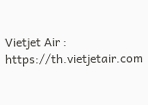Vietjet Air : https://th.vietjetair.com